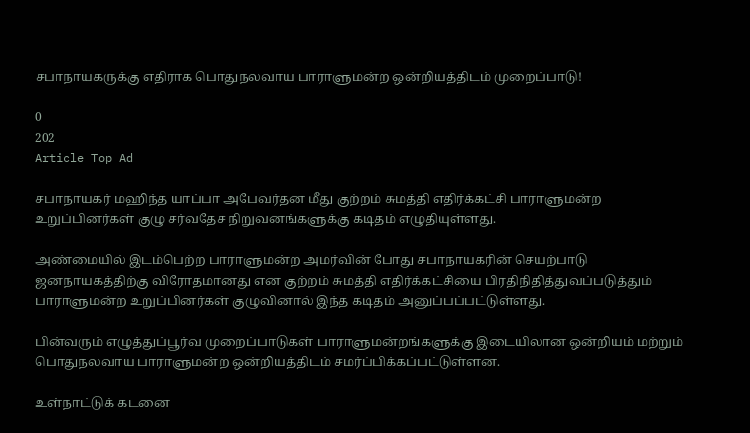சபாநாயகருக்கு எதிராக பொதுநலவாய பாராளுமன்ற ஒன்றியத்திடம் முறைப்பாடு!

0
202
Article Top Ad

சபாநாயகர் மஹிந்த யாப்பா அபேவர்தன மீது குற்றம் சுமத்தி எதிர்க்கட்சி பாராளுமன்ற உறுப்பினர்கள் குழு சர்வதேச நிறுவனங்களுக்கு கடிதம் எழுதியுள்ளது.

அண்மையில் இடம்பெற்ற பாராளுமன்ற அமர்வின் போது சபாநாயகரின் செயற்பாடு ஜனநாயகத்திற்கு விரோதமானது என குற்றம் சுமத்தி எதிர்க்கட்சியை பிரதிநிதித்துவப்படுத்தும் பாராளுமன்ற உறுப்பினர்கள் குழுவினால் இந்த கடிதம் அனுப்பப்பட்டுள்ளது.

பின்வரும் எழுத்துப்பூர்வ முறைப்பாடுகள் பாராளுமன்றங்களுக்கு இடையிலான ஒன்றியம் மற்றும் பொதுநலவாய பாராளுமன்ற ஒன்றியத்திடம் சமர்ப்பிக்கப்பட்டுள்ளன.

உள்நாட்டுக் கடனை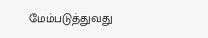மேம்படுத்துவது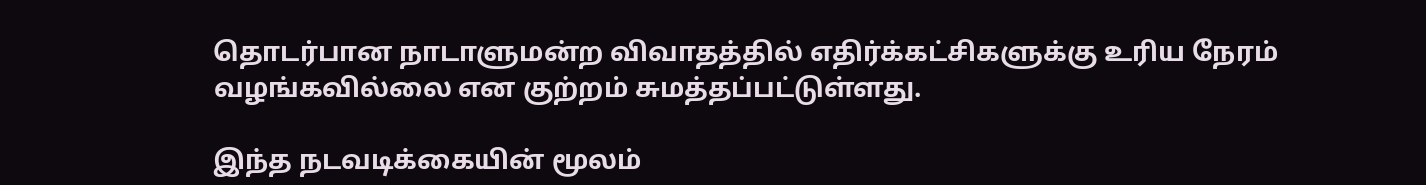தொடர்பான நாடாளுமன்ற விவாதத்தில் எதிர்க்கட்சிகளுக்கு உரிய நேரம் வழங்கவில்லை என குற்றம் சுமத்தப்பட்டுள்ளது.

இந்த நடவடிக்கையின் மூலம்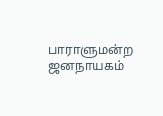பாராளுமன்ற ஜனநாயகம்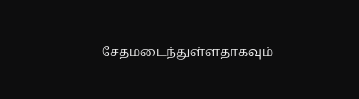சேதமடைந்துள்ளதாகவும்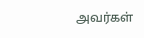அவர்கள்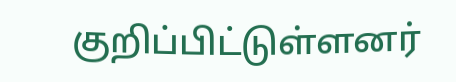குறிப்பிட்டுள்ளனர்